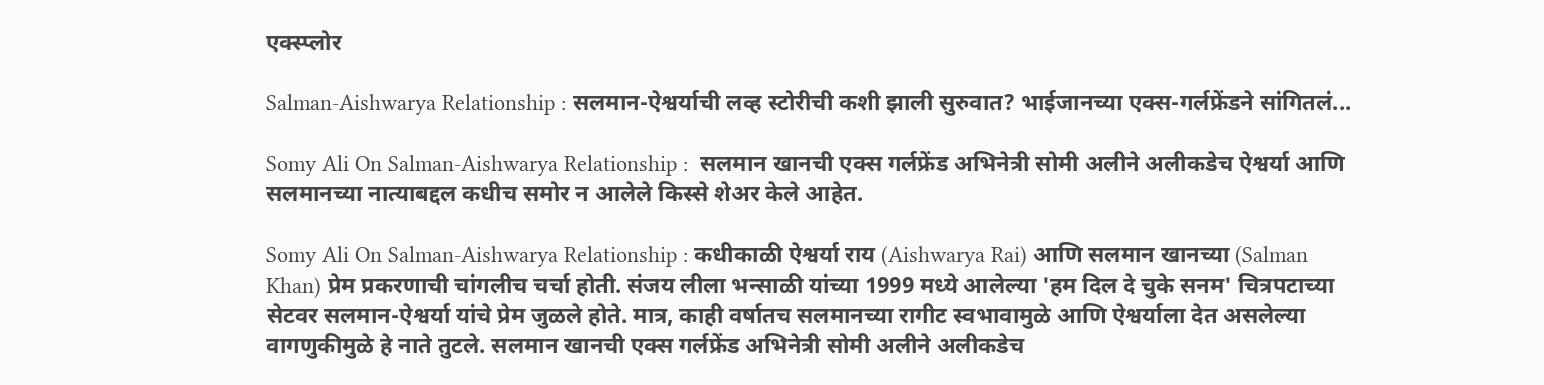एक्स्प्लोर

Salman-Aishwarya Relationship : सलमान-ऐश्वर्याची लव्ह स्टोरीची कशी झाली सुरुवात? भाईजानच्या एक्स-गर्लफ्रेंडने सांगितलं...

Somy Ali On Salman-Aishwarya Relationship :  सलमान खानची एक्स गर्लफ्रेंड अभिनेत्री सोमी अलीने अलीकडेच ऐश्वर्या आणि सलमानच्या नात्याबद्दल कधीच समोर न आलेले किस्से शेअर केले आहेत.

Somy Ali On Salman-Aishwarya Relationship : कधीकाळी ऐश्वर्या राय (Aishwarya Rai) आणि सलमान खानच्या (Salman Khan) प्रेम प्रकरणाची चांगलीच चर्चा होती. संजय लीला भन्साळी यांच्या 1999 मध्ये आलेल्या 'हम दिल दे चुके सनम' चित्रपटाच्या सेटवर सलमान-ऐश्वर्या यांचे प्रेम जुळले होते. मात्र, काही वर्षातच सलमानच्या रागीट स्वभावामुळे आणि ऐश्वर्याला देत असलेल्या वागणुकीमुळे हे नाते तुटले. सलमान खानची एक्स गर्लफ्रेंड अभिनेत्री सोमी अलीने अलीकडेच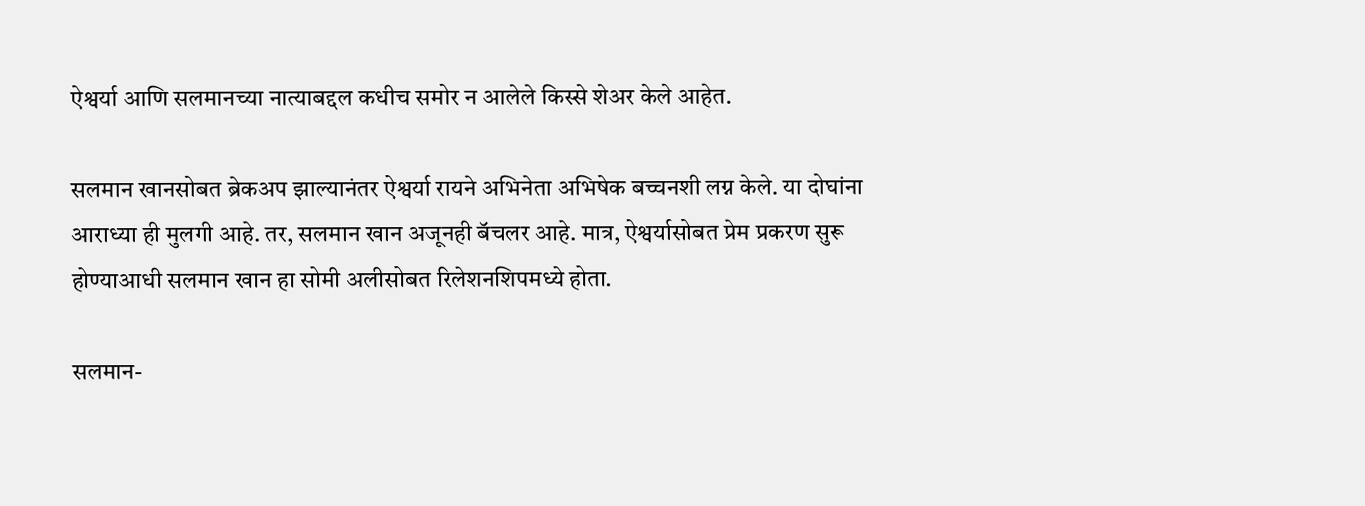ऐश्वर्या आणि सलमानच्या नात्याबद्दल कधीच समोर न आलेले किस्से शेअर केले आहेत.

सलमान खानसोबत ब्रेकअप झाल्यानंतर ऐश्वर्या रायने अभिनेता अभिषेक बच्चनशी लग्न केले. या दोघांना आराध्या ही मुलगी आहे. तर, सलमान खान अजूनही बॅचलर आहे. मात्र, ऐश्वर्यासोबत प्रेम प्रकरण सुरू होण्याआधी सलमान खान हा सोमी अलीसोबत रिलेशनशिपमध्ये होता.

सलमान-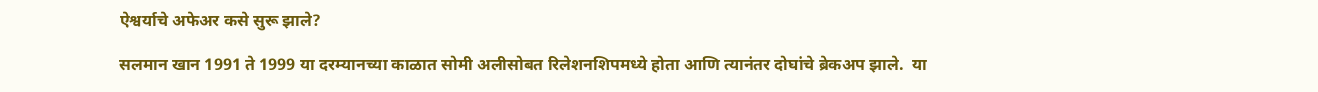ऐश्वर्याचे अफेअर कसे सुरू झाले?

सलमान खान 1991 ते 1999 या दरम्यानच्या काळात सोमी अलीसोबत रिलेशनशिपमध्ये होता आणि त्यानंतर दोघांचे ब्रेकअप झाले.  या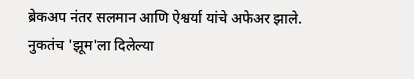ब्रेकअप नंतर सलमान आणि ऐश्वर्या यांचे अफेअर झाले.
नुकतंच 'झूम'ला दिलेल्या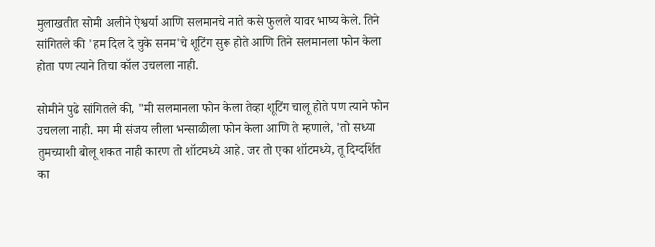मुलाखतीत सोमी अलीने ऐश्वर्या आणि सलमानचे नाते कसे फुलले यावर भाष्य केले. तिने सांगितले की 'हम दिल दे चुके सनम'चे शूटिंग सुरू होते आणि तिने सलमानला फोन केला होता पण त्याने तिचा कॉल उचलला नाही.

सोमीने पुढे सांगितले की, "मी सलमानला फोन केला तेव्हा शूटिंग चालू होते पण त्याने फोन उचलला नाही. मग मी संजय लीला भन्साळीला फोन केला आणि ते म्हणाले, 'तो सध्या तुमच्याशी बोलू शकत नाही कारण तो शॉटमध्ये आहे. जर तो एका शॉटमध्ये, तू दिग्दर्शित का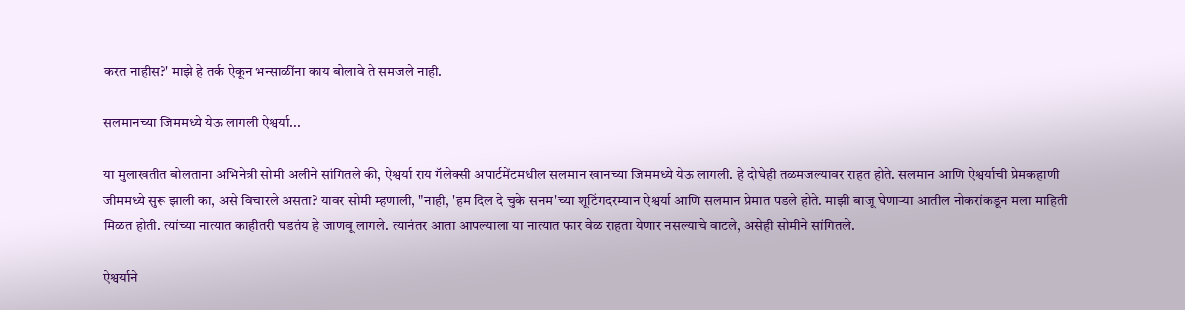करत नाहीस?' माझे हे तर्क ऐकून भन्साळींना काय बोलावे ते समजले नाही.

सलमानच्या जिममध्ये येऊ लागली ऐश्वर्या...

या मुलाखतीत बोलताना अभिनेत्री सोमी अलीने सांगितले की, ऐश्वर्या राय गॅलेक्सी अपार्टमेंटमधील सलमान खानच्या जिममध्ये येऊ लागली. हे दोघेही तळमजल्यावर राहत होते. सलमान आणि ऐश्वर्याची प्रेमकहाणी जीममध्ये सुरू झाली का, असे विचारले असता? यावर सोमी म्हणाली, "नाही, 'हम दिल दे चुके सनम'च्या शूटिंगदरम्यान ऐश्वर्या आणि सलमान प्रेमात पडले होते. माझी बाजू घेणाऱ्या आतील नोकरांकडून मला माहिती मिळत होती. त्यांच्या नात्यात काहीतरी घडतंय हे जाणवू लागले. त्यानंतर आता आपल्याला या नात्यात फार वेळ राहता येणार नसल्याचे वाटले, असेही सोमीने सांगितले.

ऐश्वर्याने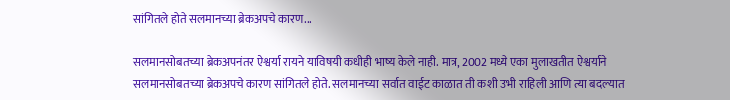सांगितले होते सलमानच्या ब्रेकअपचे कारण...

सलमानसोबतच्या ब्रेकअपनंतर ऐश्वर्या रायने याविषयी कधीही भाष्य केले नाही. मात्र, 2002 मध्ये एका मुलाखतीत ऐश्वर्याने सलमानसोबतच्या ब्रेकअपचे कारण सांगितले होते. सलमानच्या सर्वात वाईट काळात ती कशी उभी राहिली आणि त्या बदल्यात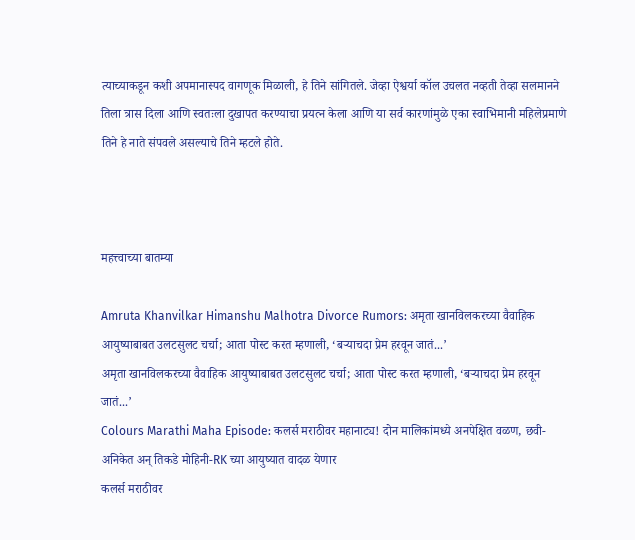त्याच्याकडून कशी अपमानास्पद वागणूक मिळाली, हे तिने सांगितले. जेव्हा ऐश्वर्या कॉल उचलत नव्हती तेव्हा सलमानने तिला त्रास दिला आणि स्वतःला दुखापत करण्याचा प्रयत्न केला आणि या सर्व कारणांमुळे एका स्वाभिमानी महिलेप्रमाणे तिने हे नाते संपवले असल्याचे तिने म्हटले होते.



महत्त्वाच्या बातम्या

Amruta Khanvilkar Himanshu Malhotra Divorce Rumors: अमृता खानविलकरच्या वैवाहिक आयुष्याबाबत उलटसुलट चर्चा; आता पोस्ट करत म्हणाली, ‘बऱ्याचदा प्रेम हरवून जातं...’
अमृता खानविलकरच्या वैवाहिक आयुष्याबाबत उलटसुलट चर्चा; आता पोस्ट करत म्हणाली, ‘बऱ्याचदा प्रेम हरवून जातं...’
Colours Marathi Maha Episode: कलर्स मराठीवर महानाट्य! दोन मालिकांमध्ये अनपेक्षित वळण, छवी-अनिकेत अन् तिकडे मोहिनी-RK च्या आयुष्यात वादळ येणार
कलर्स मराठीवर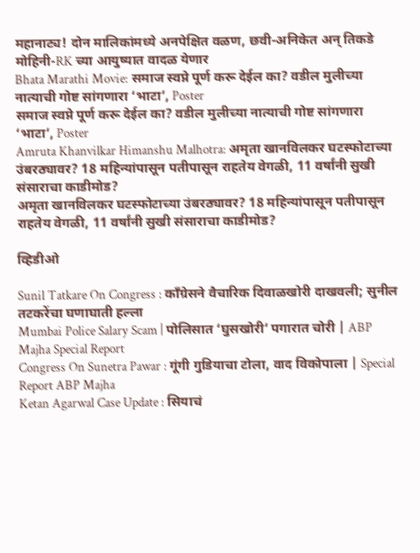महानाट्य! दोन मालिकांमध्ये अनपेक्षित वळण, छवी-अनिकेत अन् तिकडे मोहिनी-RK च्या आयुष्यात वादळ येणार
Bhata Marathi Movie: समाज स्वप्ने पूर्ण करू देईल का? वडील मुलीच्या नात्याची गोष्ट सांगणारा ‘भाटा’, Poster
समाज स्वप्ने पूर्ण करू देईल का? वडील मुलीच्या नात्याची गोष्ट सांगणारा ‘भाटा’, Poster
Amruta Khanvilkar Himanshu Malhotra: अमृता खानविलकर घटस्फोटाच्या उंबरठ्यावर? 18 महिन्यांपासून पतीपासून राहतेय वेगळी, 11 वर्षांनी सुखी संसाराचा काडीमोड?
अमृता खानविलकर घटस्फोटाच्या उंबरठ्यावर? 18 महिन्यांपासून पतीपासून राहतेय वेगळी, 11 वर्षांनी सुखी संसाराचा काडीमोड?

व्हिडीओ

Sunil Tatkare On Congress : काँग्रेसने वैचारिक दिवाळखोरी दाखवली; सुनील तटकरेंचा घणाघाती हल्ला
Mumbai Police Salary Scam | पोलिसात ‘घुसखोरी’ पगारात चोरी | ABP Majha Special Report
Congress On Sunetra Pawar : गूंगी गुडियाचा टोला, वाद विकोपाला | Special Report ABP Majha
Ketan Agarwal Case Update : सियाचं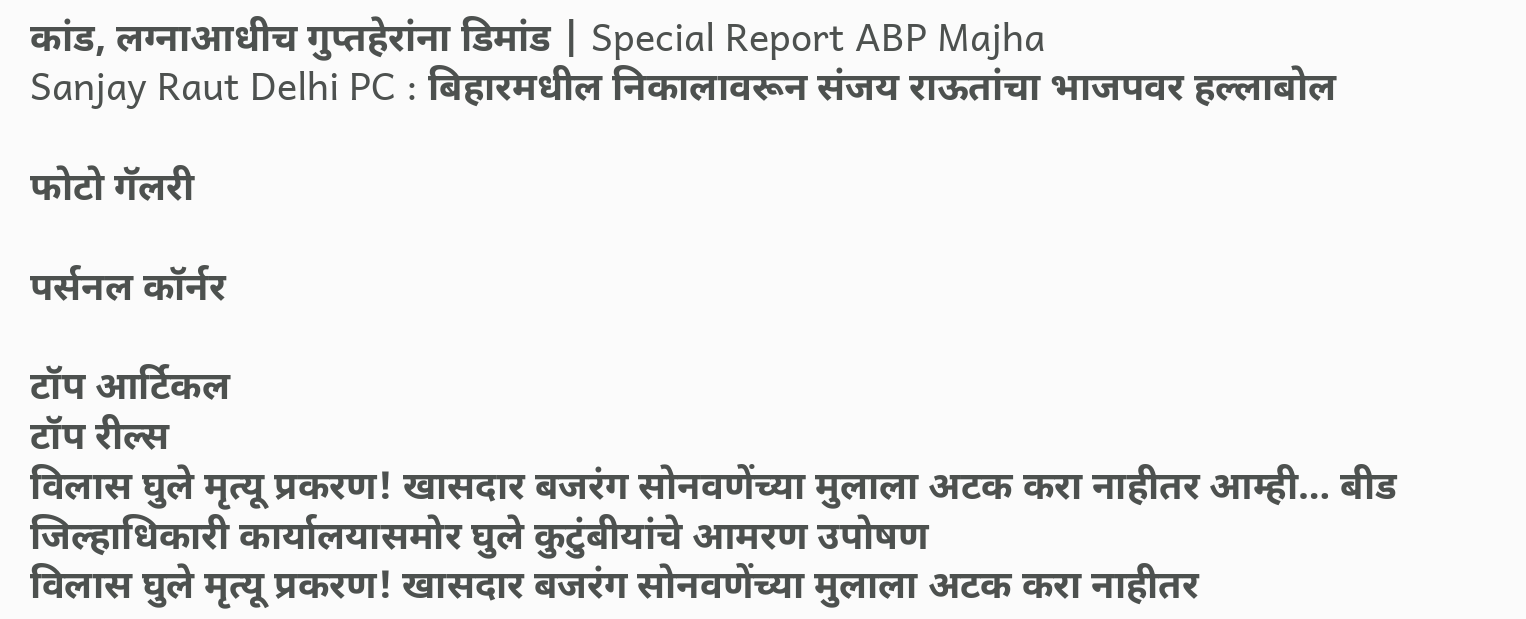कांड, लग्नाआधीच गुप्तहेरांना डिमांड | Special Report ABP Majha
Sanjay Raut Delhi PC : बिहारमधील निकालावरून संजय राऊतांचा भाजपवर हल्लाबोल

फोटो गॅलरी

पर्सनल कॉर्नर

टॉप आर्टिकल
टॉप रील्स
विलास घुले मृत्यू प्रकरण! खासदार बजरंग सोनवणेंच्या मुलाला अटक करा नाहीतर आम्ही… बीड जिल्हाधिकारी कार्यालयासमोर घुले कुटुंबीयांचे आमरण उपोषण
विलास घुले मृत्यू प्रकरण! खासदार बजरंग सोनवणेंच्या मुलाला अटक करा नाहीतर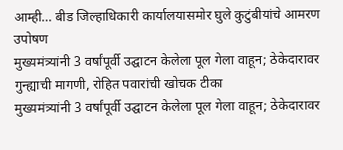आम्ही… बीड जिल्हाधिकारी कार्यालयासमोर घुले कुटुंबीयांचे आमरण उपोषण
मुख्यमंत्र्यांनी 3 वर्षांपूर्वी उद्घाटन केलेला पूल गेला वाहून; ठेकेदारावर गुन्ह्याची मागणी, रोहित पवारांची खोचक टीका
मुख्यमंत्र्यांनी 3 वर्षांपूर्वी उद्घाटन केलेला पूल गेला वाहून; ठेकेदारावर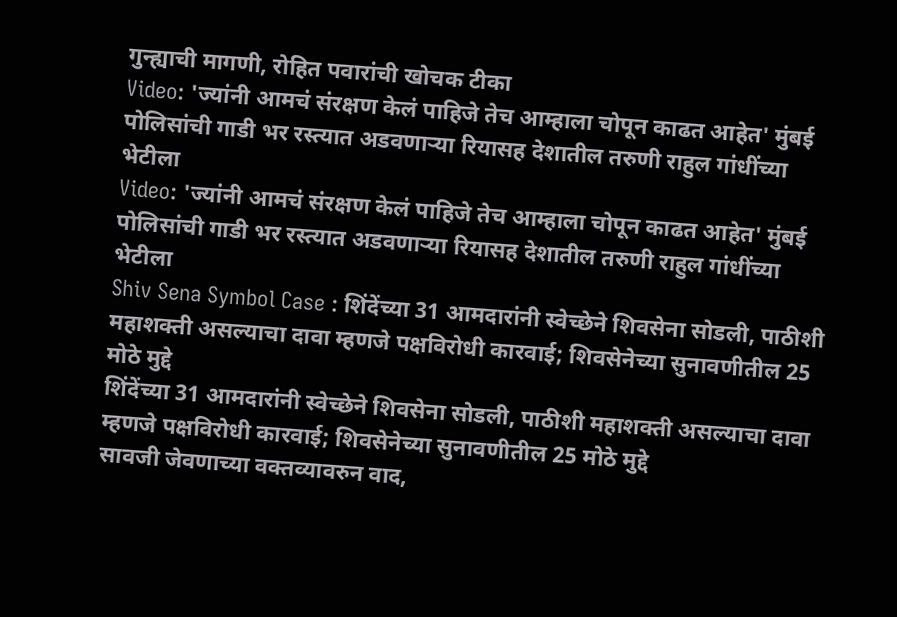गुन्ह्याची मागणी, रोहित पवारांची खोचक टीका
Video: 'ज्यांनी आमचं संरक्षण केलं पाहिजे तेच आम्हाला चोपून काढत आहेत' मुंबई पोलिसांची गाडी भर रस्त्यात अडवणाऱ्या रियासह देशातील तरुणी राहुल गांधींच्या भेटीला
Video: 'ज्यांनी आमचं संरक्षण केलं पाहिजे तेच आम्हाला चोपून काढत आहेत' मुंबई पोलिसांची गाडी भर रस्त्यात अडवणाऱ्या रियासह देशातील तरुणी राहुल गांधींच्या भेटीला
Shiv Sena Symbol Case : शिंदेंच्या 31 आमदारांनी स्वेच्छेने शिवसेना सोडली, पाठीशी महाशक्ती असल्याचा दावा म्हणजे पक्षविरोधी कारवाई; शिवसेनेच्या सुनावणीतील 25 मोठे मुद्दे
शिंदेंच्या 31 आमदारांनी स्वेच्छेने शिवसेना सोडली, पाठीशी महाशक्ती असल्याचा दावा म्हणजे पक्षविरोधी कारवाई; शिवसेनेच्या सुनावणीतील 25 मोठे मुद्दे
सावजी जेवणाच्या वक्तव्यावरुन वाद,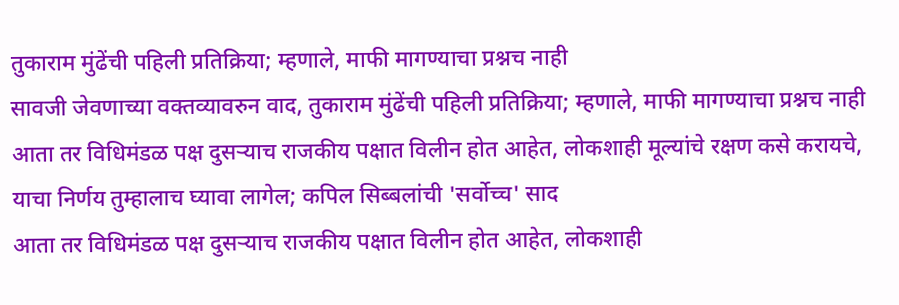तुकाराम मुंढेंची पहिली प्रतिक्रिया; म्हणाले, माफी मागण्याचा प्रश्नच नाही
सावजी जेवणाच्या वक्तव्यावरुन वाद, तुकाराम मुंढेंची पहिली प्रतिक्रिया; म्हणाले, माफी मागण्याचा प्रश्नच नाही
आता तर विधिमंडळ पक्ष दुसऱ्याच राजकीय पक्षात विलीन होत आहेत, लोकशाही मूल्यांचे रक्षण कसे करायचे, याचा निर्णय तुम्हालाच घ्यावा लागेल; कपिल सिब्बलांची 'सर्वोच्च' साद
आता तर विधिमंडळ पक्ष दुसऱ्याच राजकीय पक्षात विलीन होत आहेत, लोकशाही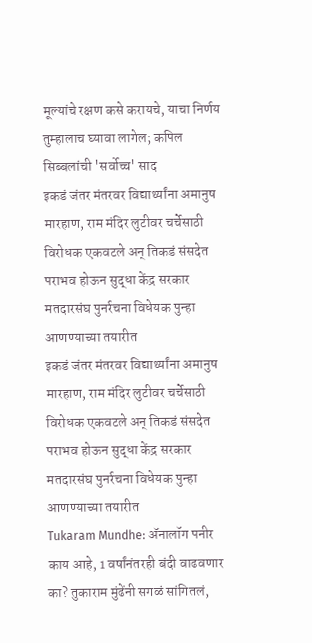मूल्यांचे रक्षण कसे करायचे, याचा निर्णय तुम्हालाच घ्यावा लागेल; कपिल सिब्बलांची 'सर्वोच्च' साद
इकडं जंतर मंतरवर विद्यार्थ्यांना अमानुष मारहाण, राम मंदिर लुटीवर चर्चेसाठी विरोधक एकवटले अन् तिकडं संसदेत पराभव होऊन सुद्धा केंद्र सरकार मतदारसंघ पुनर्रचना विधेयक पुन्हा आणण्याच्या तयारीत
इकडं जंतर मंतरवर विद्यार्थ्यांना अमानुष मारहाण, राम मंदिर लुटीवर चर्चेसाठी विरोधक एकवटले अन् तिकडं संसदेत पराभव होऊन सुद्धा केंद्र सरकार मतदारसंघ पुनर्रचना विधेयक पुन्हा आणण्याच्या तयारीत
Tukaram Mundhe: ॲनालॉग पनीर काय आहे, 1 वर्षांनंतरही बंदी वाढवणार का? तुकाराम मुंढेंनी सगळं सांगितलं,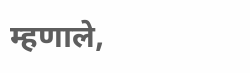म्हणाले,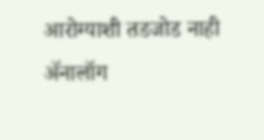आरोग्याशी तडजोड नाही
ॲनालॉग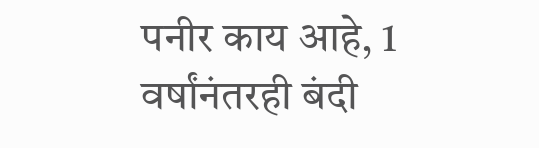पनीर काय आहे, 1 वर्षांनंतरही बंदी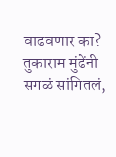वाढवणार का? तुकाराम मुंढेंनी सगळं सांगितलं,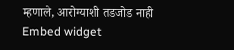म्हणाले, आरोग्याशी तडजोड नाही
Embed widget